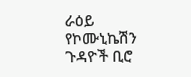ራዕይ
የኮሙኒኬሽን ጉዳዮች ቢሮ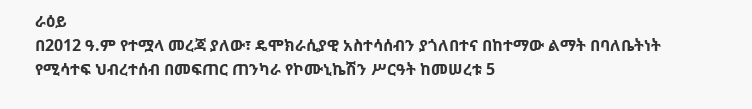ራዕይ
በ2012 ዓ.ም የተሟላ መረጃ ያለው፣ ዴሞክራሲያዊ አስተሳሰብን ያጎለበተና በከተማው ልማት በባለቤትነት የሚሳተፍ ህብረተሰብ በመፍጠር ጠንካራ የኮሙኒኬሽን ሥርዓት ከመሠረቱ 5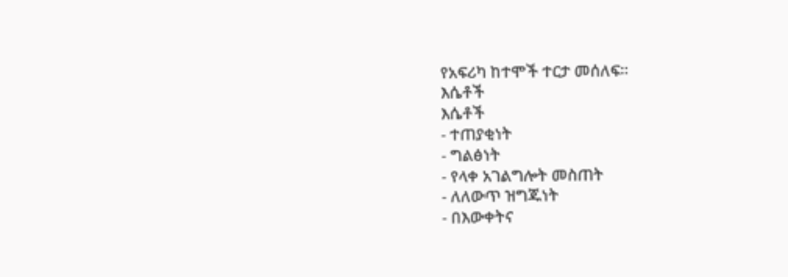የአፍሪካ ከተሞች ተርታ መሰለፍ፡፡
እሴቶች
እሴቶች
- ተጠያቂነት
- ግልፅነት
- የላቀ አገልግሎት መስጠት
- ለለውጥ ዝግጁነት
- በእውቀትና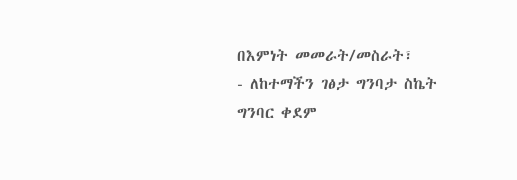በእምነት መመራት/መስራት፣
- ለከተማችን ገፅታ ግንባታ ስኬት ግንባር ቀደም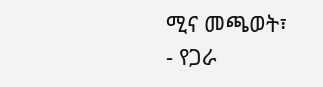ሚና መጫወት፣
- የጋራ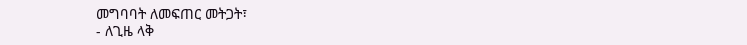መግባባት ለመፍጠር መትጋት፣
- ለጊዜ ላቅ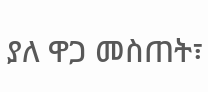ያለ ዋጋ መስጠት፣